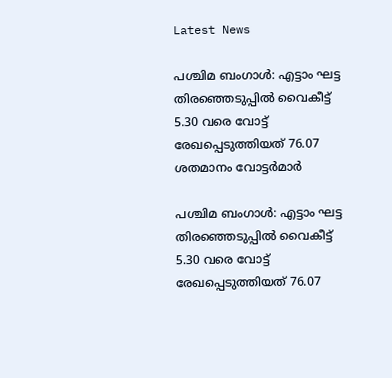Latest News

പശ്ചിമ ബംഗാള്‍: എട്ടാം ഘട്ട തിരഞ്ഞെടുപ്പില്‍ വൈകീട്ട് 5.30 വരെ വോട്ട് രേഖപ്പെടുത്തിയത് 76.07 ശതമാനം വോട്ടര്‍മാര്‍

പശ്ചിമ ബംഗാള്‍: എട്ടാം ഘട്ട തിരഞ്ഞെടുപ്പില്‍ വൈകീട്ട് 5.30 വരെ വോട്ട് രേഖപ്പെടുത്തിയത് 76.07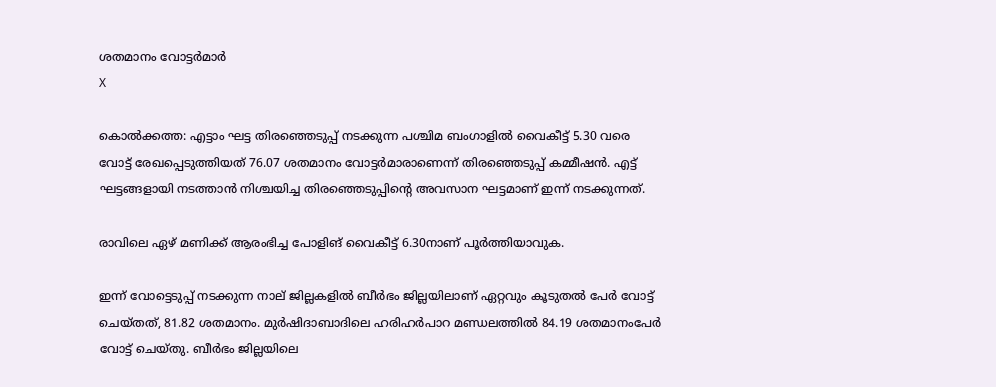ശതമാനം വോട്ടര്‍മാര്‍
X

കൊല്‍ക്കത്ത: എട്ടാം ഘട്ട തിരഞ്ഞെടുപ്പ് നടക്കുന്ന പശ്ചിമ ബംഗാളില്‍ വൈകീട്ട് 5.30 വരെ വോട്ട് രേഖപ്പെടുത്തിയത് 76.07 ശതമാനം വോട്ടര്‍മാരാണെന്ന് തിരഞ്ഞെടുപ്പ് കമ്മീഷന്‍. എട്ട് ഘട്ടങ്ങളായി നടത്താന്‍ നിശ്ചയിച്ച തിരഞ്ഞെടുപ്പിന്റെ അവസാന ഘട്ടമാണ് ഇന്ന് നടക്കുന്നത്.

രാവിലെ ഏഴ് മണിക്ക് ആരംഭിച്ച പോളിങ് വൈകീട്ട് 6.30നാണ് പൂര്‍ത്തിയാവുക.

ഇന്ന് വോട്ടെടുപ്പ് നടക്കുന്ന നാല് ജില്ലകളില്‍ ബീര്‍ഭം ജില്ലയിലാണ് ഏറ്റവും കൂടുതല്‍ പേര്‍ വോട്ട് ചെയ്തത്, 81.82 ശതമാനം. മുര്‍ഷിദാബാദിലെ ഹരിഹര്‍പാറ മണ്ഡലത്തില്‍ 84.19 ശതമാനംപേര്‍ വോട്ട് ചെയ്തു. ബീര്‍ഭം ജില്ലയിലെ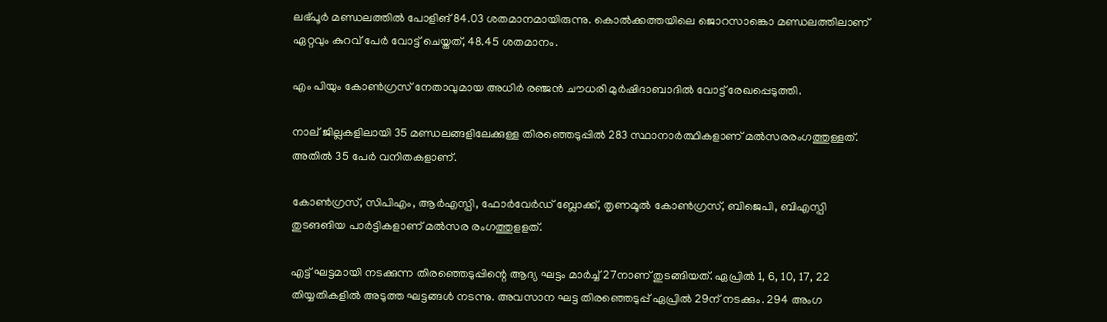ലഭ്പൂര്‍ മണ്ഡലത്തില്‍ പോളിങ് 84.03 ശതമാനമായിരുന്നു. കൊല്‍ക്കത്തയിലെ ജൊറസാങ്കൊ മണ്ഡലത്തിലാണ് ഏറ്റവും കുറവ് പേര്‍ വോട്ട് ചെയ്തത്, 48.45 ശതമാനം.

എം പിയും കോണ്‍ഗ്രസ് നേതാവുമായ അധിര്‍ രഞ്ജന്‍ ചൗധരി മുര്‍ഷിദാബാദില്‍ വോട്ട് രേഖപ്പെടുത്തി.

നാല് ജില്ലകളിലായി 35 മണ്ഡലങ്ങളിലേക്കുള്ള തിരഞ്ഞെടുപ്പില്‍ 283 സ്ഥാനാര്‍ത്ഥികളാണ് മല്‍സരരംഗത്തുള്ളത്. അതില്‍ 35 പേര്‍ വനിതകളാണ്.

കോണ്‍ഗ്രസ്, സിപിഎം, ആര്‍എസ്പി, ഫോര്‍വേര്‍ഡ് ബ്ലോക്ക്, തൃണമൂല്‍ കോണ്‍ഗ്രസ്, ബിജെപി, ബിഎസ്പി തുടങങിയ പാര്‍ട്ടികളാണ് മല്‍സര രംഗത്തുളളത്.

എട്ട് ഘട്ടമായി നടക്കുന്ന തിരഞ്ഞെടുപ്പിന്റെ ആദ്യ ഘട്ടം മാര്‍ച്ച് 27നാണ് തുടങ്ങിയത്. ഏപ്രില്‍ 1, 6, 10, 17, 22 തിയ്യതികളില്‍ അടുത്ത ഘട്ടങ്ങള്‍ നടന്നു. അവസാന ഘട്ട തിരഞ്ഞെടുപ്പ് ഏപ്രില്‍ 29ന് നടക്കും. 294 അംഗ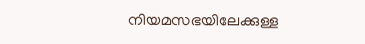നിയമസഭയിലേക്കുള്ള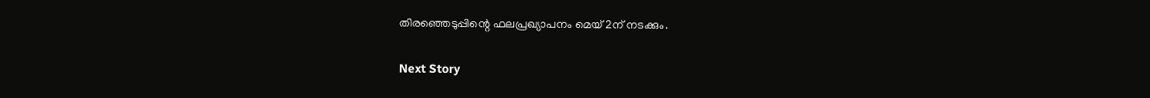തിരഞ്ഞെടുപ്പിന്റെ ഫലപ്രഖ്യാപനം മെയ് 2ന് നടക്കും.

Next Story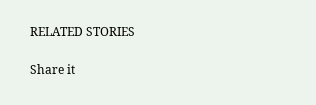RELATED STORIES

Share it